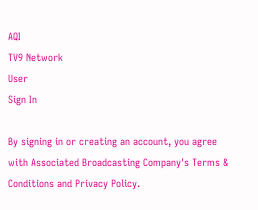AQI
TV9 Network
User
Sign In

By signing in or creating an account, you agree with Associated Broadcasting Company's Terms & Conditions and Privacy Policy.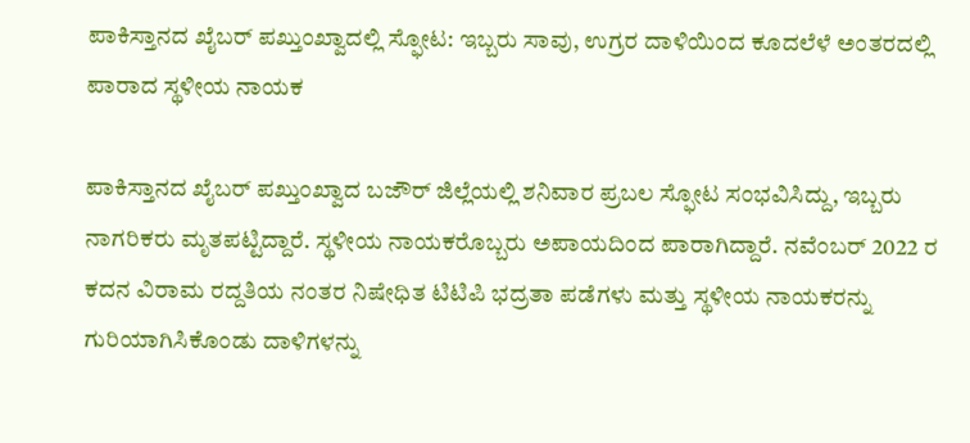ಪಾಕಿಸ್ತಾನದ ಖೈಬರ್ ಪಖ್ತುಂಖ್ವಾದಲ್ಲಿ ಸ್ಫೋಟ: ಇಬ್ಬರು ಸಾವು, ಉಗ್ರರ ದಾಳಿಯಿಂದ ಕೂದಲೆಳೆ ಅಂತರದಲ್ಲಿ ಪಾರಾದ ಸ್ಥಳೀಯ ನಾಯಕ

ಪಾಕಿಸ್ತಾನದ ಖೈಬರ್ ಪಖ್ತುಂಖ್ವಾದ ಬಜೌರ್ ಜಿಲ್ಲೆಯಲ್ಲಿ ಶನಿವಾರ ಪ್ರಬಲ ಸ್ಫೋಟ ಸಂಭವಿಸಿದ್ದು, ಇಬ್ಬರು ನಾಗರಿಕರು ಮೃತಪಟ್ಟಿದ್ದಾರೆ. ಸ್ಥಳೀಯ ನಾಯಕರೊಬ್ಬರು ಅಪಾಯದಿಂದ ಪಾರಾಗಿದ್ದಾರೆ. ನವೆಂಬರ್ 2022 ರ ಕದನ ವಿರಾಮ ರದ್ದತಿಯ ನಂತರ ನಿಷೇಧಿತ ಟಿಟಿಪಿ ಭದ್ರತಾ ಪಡೆಗಳು ಮತ್ತು ಸ್ಥಳೀಯ ನಾಯಕರನ್ನು ಗುರಿಯಾಗಿಸಿಕೊಂಡು ದಾಳಿಗಳನ್ನು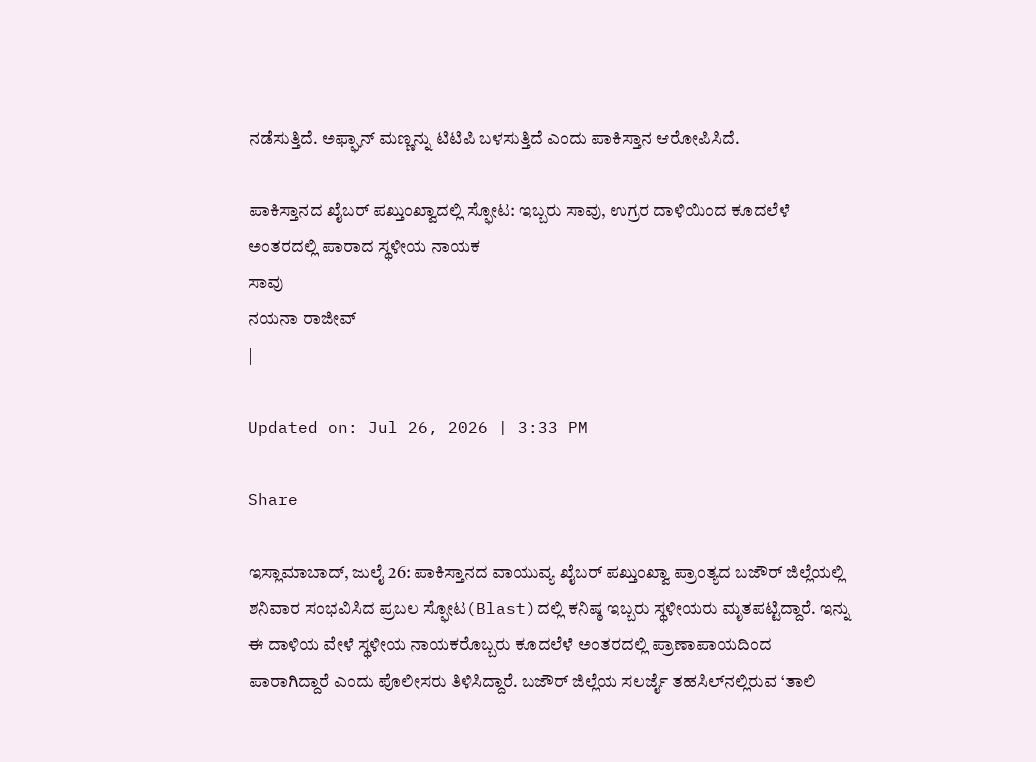ನಡೆಸುತ್ತಿದೆ. ಅಫ್ಘಾನ್ ಮಣ್ಣನ್ನು ಟಿಟಿಪಿ ಬಳಸುತ್ತಿದೆ ಎಂದು ಪಾಕಿಸ್ತಾನ ಆರೋಪಿಸಿದೆ.

ಪಾಕಿಸ್ತಾನದ ಖೈಬರ್ ಪಖ್ತುಂಖ್ವಾದಲ್ಲಿ ಸ್ಫೋಟ: ಇಬ್ಬರು ಸಾವು, ಉಗ್ರರ ದಾಳಿಯಿಂದ ಕೂದಲೆಳೆ ಅಂತರದಲ್ಲಿ ಪಾರಾದ ಸ್ಥಳೀಯ ನಾಯಕ
ಸಾವು
ನಯನಾ ರಾಜೀವ್
|

Updated on: Jul 26, 2026 | 3:33 PM

Share

ಇಸ್ಲಾಮಾಬಾದ್, ಜುಲೈ 26: ಪಾಕಿಸ್ತಾನದ ವಾಯುವ್ಯ ಖೈಬರ್ ಪಖ್ತುಂಖ್ವಾ ಪ್ರಾಂತ್ಯದ ಬಜೌರ್ ಜಿಲ್ಲೆಯಲ್ಲಿ ಶನಿವಾರ ಸಂಭವಿಸಿದ ಪ್ರಬಲ ಸ್ಫೋಟ(Blast)ದಲ್ಲಿ ಕನಿಷ್ಠ ಇಬ್ಬರು ಸ್ಥಳೀಯರು ಮೃತಪಟ್ಟಿದ್ದಾರೆ. ಇನ್ನು ಈ ದಾಳಿಯ ವೇಳೆ ಸ್ಥಳೀಯ ನಾಯಕರೊಬ್ಬರು ಕೂದಲೆಳೆ ಅಂತರದಲ್ಲಿ ಪ್ರಾಣಾಪಾಯದಿಂದ ಪಾರಾಗಿದ್ದಾರೆ ಎಂದು ಪೊಲೀಸರು ತಿಳಿಸಿದ್ದಾರೆ. ಬಜೌರ್ ಜಿಲ್ಲೆಯ ಸಲರ್ಜೈ ತಹಸಿಲ್‌ನಲ್ಲಿರುವ ‘ತಾಲಿ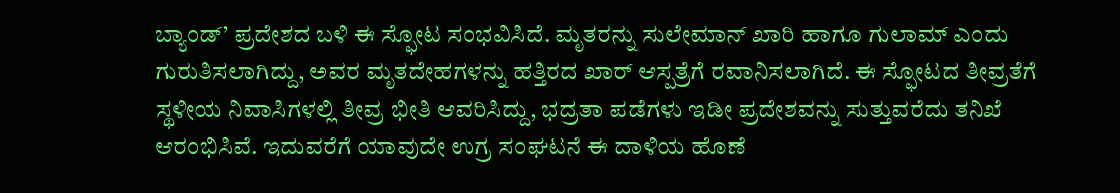ಬ್ಯಾಂಡ್’ ಪ್ರದೇಶದ ಬಳಿ ಈ ಸ್ಫೋಟ ಸಂಭವಿಸಿದೆ. ಮೃತರನ್ನು ಸುಲೇಮಾನ್ ಖಾರಿ ಹಾಗೂ ಗುಲಾಮ್ ಎಂದು ಗುರುತಿಸಲಾಗಿದ್ದು, ಅವರ ಮೃತದೇಹಗಳನ್ನು ಹತ್ತಿರದ ಖಾರ್ ಆಸ್ಪತ್ರೆಗೆ ರವಾನಿಸಲಾಗಿದೆ. ಈ ಸ್ಫೋಟದ ತೀವ್ರತೆಗೆ ಸ್ಥಳೀಯ ನಿವಾಸಿಗಳಲ್ಲಿ ತೀವ್ರ ಭೀತಿ ಆವರಿಸಿದ್ದು, ಭದ್ರತಾ ಪಡೆಗಳು ಇಡೀ ಪ್ರದೇಶವನ್ನು ಸುತ್ತುವರೆದು ತನಿಖೆ ಆರಂಭಿಸಿವೆ. ಇದುವರೆಗೆ ಯಾವುದೇ ಉಗ್ರ ಸಂಘಟನೆ ಈ ದಾಳಿಯ ಹೊಣೆ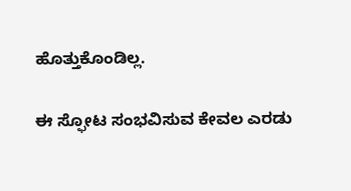ಹೊತ್ತುಕೊಂಡಿಲ್ಲ.

ಈ ಸ್ಫೋಟ ಸಂಭವಿಸುವ ಕೇವಲ ಎರಡು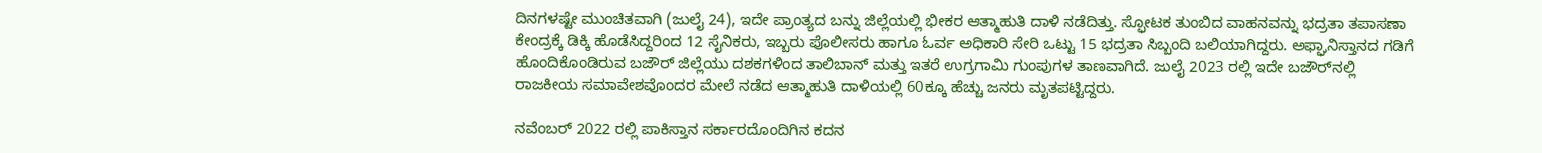ದಿನಗಳಷ್ಟೇ ಮುಂಚಿತವಾಗಿ (ಜುಲೈ 24), ಇದೇ ಪ್ರಾಂತ್ಯದ ಬನ್ನು ಜಿಲ್ಲೆಯಲ್ಲಿ ಭೀಕರ ಆತ್ಮಾಹುತಿ ದಾಳಿ ನಡೆದಿತ್ತು. ಸ್ಫೋಟಕ ತುಂಬಿದ ವಾಹನವನ್ನು ಭದ್ರತಾ ತಪಾಸಣಾ ಕೇಂದ್ರಕ್ಕೆ ಡಿಕ್ಕಿ ಹೊಡೆಸಿದ್ದರಿಂದ 12 ಸೈನಿಕರು, ಇಬ್ಬರು ಪೊಲೀಸರು ಹಾಗೂ ಓರ್ವ ಅಧಿಕಾರಿ ಸೇರಿ ಒಟ್ಟು 15 ಭದ್ರತಾ ಸಿಬ್ಬಂದಿ ಬಲಿಯಾಗಿದ್ದರು. ಅಫ್ಘಾನಿಸ್ತಾನದ ಗಡಿಗೆ ಹೊಂದಿಕೊಂಡಿರುವ ಬಜೌರ್ ಜಿಲ್ಲೆಯು ದಶಕಗಳಿಂದ ತಾಲಿಬಾನ್ ಮತ್ತು ಇತರೆ ಉಗ್ರಗಾಮಿ ಗುಂಪುಗಳ ತಾಣವಾಗಿದೆ. ಜುಲೈ 2023 ರಲ್ಲಿ ಇದೇ ಬಜೌರ್‌ನಲ್ಲಿ ರಾಜಕೀಯ ಸಮಾವೇಶವೊಂದರ ಮೇಲೆ ನಡೆದ ಆತ್ಮಾಹುತಿ ದಾಳಿಯಲ್ಲಿ 60ಕ್ಕೂ ಹೆಚ್ಚು ಜನರು ಮೃತಪಟ್ಟಿದ್ದರು.

ನವೆಂಬರ್ 2022 ರಲ್ಲಿ ಪಾಕಿಸ್ತಾನ ಸರ್ಕಾರದೊಂದಿಗಿನ ಕದನ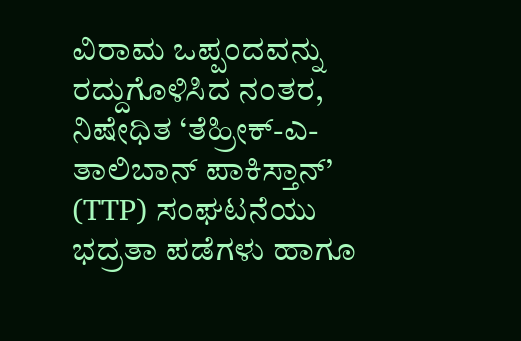ವಿರಾಮ ಒಪ್ಪಂದವನ್ನು ರದ್ದುಗೊಳಿಸಿದ ನಂತರ, ನಿಷೇಧಿತ ‘ತೆಹ್ರೀಕ್-ಎ-ತಾಲಿಬಾನ್ ಪಾಕಿಸ್ತಾನ್’ (TTP) ಸಂಘಟನೆಯು ಭದ್ರತಾ ಪಡೆಗಳು ಹಾಗೂ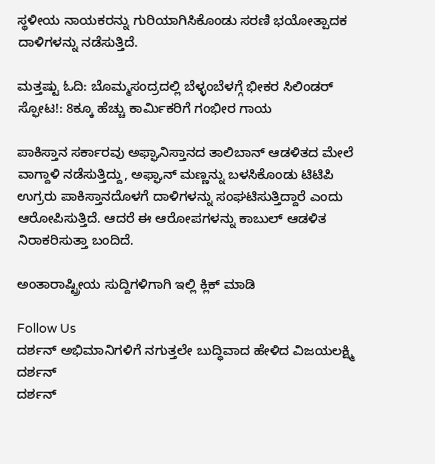ಸ್ಥಳೀಯ ನಾಯಕರನ್ನು ಗುರಿಯಾಗಿಸಿಕೊಂಡು ಸರಣಿ ಭಯೋತ್ಪಾದಕ ದಾಳಿಗಳನ್ನು ನಡೆಸುತ್ತಿದೆ.

ಮತ್ತಷ್ಟು ಓದಿ: ಬೊಮ್ಮಸಂದ್ರದಲ್ಲಿ ಬೆಳ್ಳಂಬೆಳಗ್ಗೆ ಭೀಕರ ಸಿಲಿಂಡರ್ ಸ್ಫೋಟ!: 8ಕ್ಕೂ ಹೆಚ್ಚು ಕಾರ್ಮಿಕರಿಗೆ ಗಂಭೀರ ಗಾಯ

ಪಾಕಿಸ್ತಾನ ಸರ್ಕಾರವು ಅಫ್ಘಾನಿಸ್ತಾನದ ತಾಲಿಬಾನ್ ಆಡಳಿತದ ಮೇಲೆ ವಾಗ್ದಾಳಿ ನಡೆಸುತ್ತಿದ್ದು, ಅಫ್ಘಾನ್ ಮಣ್ಣನ್ನು ಬಳಸಿಕೊಂಡು ಟಿಟಿಪಿ ಉಗ್ರರು ಪಾಕಿಸ್ತಾನದೊಳಗೆ ದಾಳಿಗಳನ್ನು ಸಂಘಟಿಸುತ್ತಿದ್ದಾರೆ ಎಂದು ಆರೋಪಿಸುತ್ತಿದೆ. ಆದರೆ ಈ ಆರೋಪಗಳನ್ನು ಕಾಬುಲ್ ಆಡಳಿತ ನಿರಾಕರಿಸುತ್ತಾ ಬಂದಿದೆ.

ಅಂತಾರಾಷ್ಟ್ರೀಯ ಸುದ್ದಿಗಳಿಗಾಗಿ ಇಲ್ಲಿ ಕ್ಲಿಕ್ ಮಾಡಿ

Follow Us
ದರ್ಶನ್ ಅಭಿಮಾನಿಗಳಿಗೆ ನಗುತ್ತಲೇ ಬುದ್ಧಿವಾದ ಹೇಳಿದ ವಿಜಯಲಕ್ಷ್ಮಿ ದರ್ಶನ್
ದರ್ಶನ್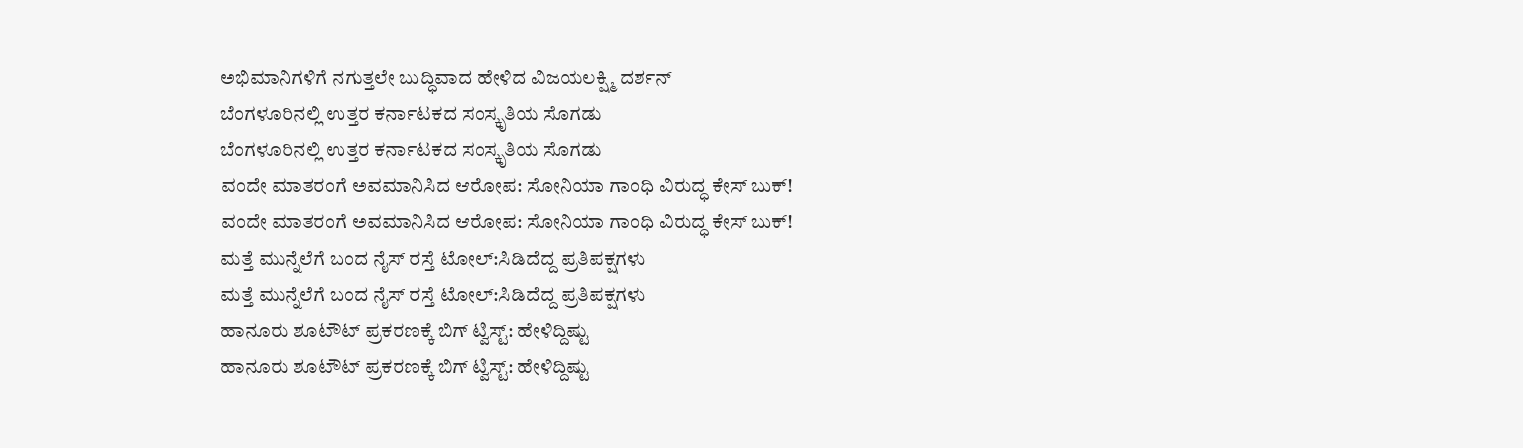ಅಭಿಮಾನಿಗಳಿಗೆ ನಗುತ್ತಲೇ ಬುದ್ಧಿವಾದ ಹೇಳಿದ ವಿಜಯಲಕ್ಷ್ಮಿ ದರ್ಶನ್
ಬೆಂಗಳೂರಿನಲ್ಲಿ ಉತ್ತರ ಕರ್ನಾಟಕದ ಸಂಸ್ಕೃತಿಯ ಸೊಗಡು
ಬೆಂಗಳೂರಿನಲ್ಲಿ ಉತ್ತರ ಕರ್ನಾಟಕದ ಸಂಸ್ಕೃತಿಯ ಸೊಗಡು
ವಂದೇ ಮಾತರಂಗೆ ಅವಮಾನಿಸಿದ ಆರೋಪ: ಸೋನಿಯಾ ಗಾಂಧಿ ವಿರುದ್ಧ ಕೇಸ್ ಬುಕ್!
ವಂದೇ ಮಾತರಂಗೆ ಅವಮಾನಿಸಿದ ಆರೋಪ: ಸೋನಿಯಾ ಗಾಂಧಿ ವಿರುದ್ಧ ಕೇಸ್ ಬುಕ್!
ಮತ್ತೆ ಮುನ್ನೆಲೆಗೆ ಬಂದ ನೈಸ್ ರಸ್ತೆ ಟೋಲ್:ಸಿಡಿದೆದ್ದ ಪ್ರತಿಪಕ್ಷಗಳು
ಮತ್ತೆ ಮುನ್ನೆಲೆಗೆ ಬಂದ ನೈಸ್ ರಸ್ತೆ ಟೋಲ್:ಸಿಡಿದೆದ್ದ ಪ್ರತಿಪಕ್ಷಗಳು
ಹಾನೂರು ಶೂಟೌಟ್ ಪ್ರಕರಣಕ್ಕೆ ಬಿಗ್ ಟ್ವಿಸ್ಟ್: ಹೇಳಿದ್ದಿಷ್ಟು
ಹಾನೂರು ಶೂಟೌಟ್ ಪ್ರಕರಣಕ್ಕೆ ಬಿಗ್ ಟ್ವಿಸ್ಟ್: ಹೇಳಿದ್ದಿಷ್ಟು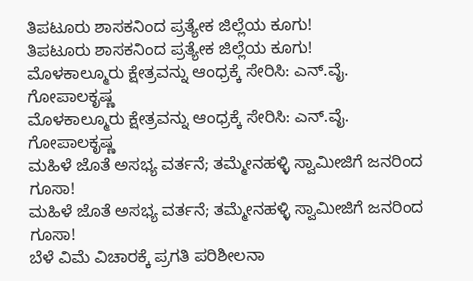ತಿಪಟೂರು ಶಾಸಕನಿಂದ ಪ್ರತ್ಯೇಕ ಜಿಲ್ಲೆಯ ಕೂಗು!
ತಿಪಟೂರು ಶಾಸಕನಿಂದ ಪ್ರತ್ಯೇಕ ಜಿಲ್ಲೆಯ ಕೂಗು!
ಮೊಳಕಾಲ್ಮೂರು ಕ್ಷೇತ್ರವನ್ನು ಆಂಧ್ರಕ್ಕೆ ಸೇರಿಸಿ: ಎನ್.ವೈ. ಗೋಪಾಲಕೃಷ್ಣ
ಮೊಳಕಾಲ್ಮೂರು ಕ್ಷೇತ್ರವನ್ನು ಆಂಧ್ರಕ್ಕೆ ಸೇರಿಸಿ: ಎನ್.ವೈ. ಗೋಪಾಲಕೃಷ್ಣ
ಮಹಿಳೆ ಜೊತೆ ಅಸಭ್ಯ ವರ್ತನೆ; ತಮ್ಮೇನಹಳ್ಳಿ ಸ್ವಾಮೀಜಿಗೆ ಜನರಿಂದ ಗೂಸಾ!
ಮಹಿಳೆ ಜೊತೆ ಅಸಭ್ಯ ವರ್ತನೆ; ತಮ್ಮೇನಹಳ್ಳಿ ಸ್ವಾಮೀಜಿಗೆ ಜನರಿಂದ ಗೂಸಾ!
ಬೆಳೆ ವಿಮೆ ವಿಚಾರಕ್ಕೆ ಪ್ರಗತಿ ಪರಿಶೀಲನಾ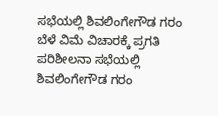ಸಭೆಯಲ್ಲಿ ಶಿವಲಿಂಗೇಗೌಡ ಗರಂ
ಬೆಳೆ ವಿಮೆ ವಿಚಾರಕ್ಕೆ ಪ್ರಗತಿ ಪರಿಶೀಲನಾ ಸಭೆಯಲ್ಲಿ ಶಿವಲಿಂಗೇಗೌಡ ಗರಂ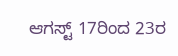ಆಗಸ್ಟ್ 17ರಿಂದ 23ರ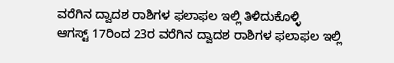ವರೆಗಿನ ದ್ವಾದಶ ರಾಶಿಗಳ ಫಲಾಫಲ ಇಲ್ಲಿ ತಿಳಿದುಕೊಳ್ಳಿ
ಆಗಸ್ಟ್ 17ರಿಂದ 23ರ ವರೆಗಿನ ದ್ವಾದಶ ರಾಶಿಗಳ ಫಲಾಫಲ ಇಲ್ಲಿ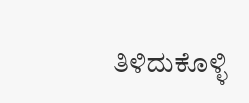ತಿಳಿದುಕೊಳ್ಳಿ